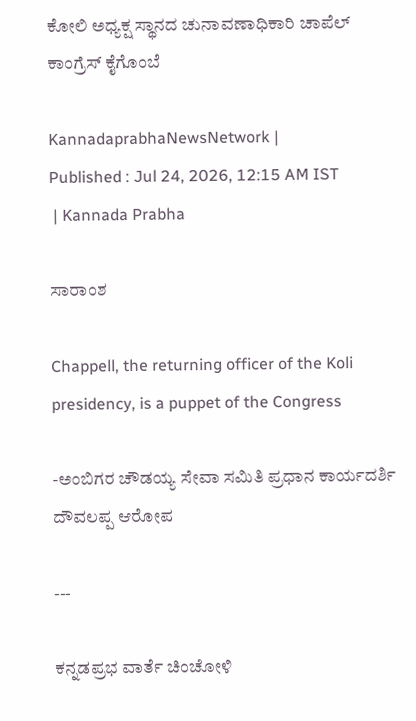ಕೋಲಿ ಅಧ್ಯಕ್ಷ ಸ್ಥಾನದ ಚುನಾವಣಾಧಿಕಾರಿ ಚಾಪೆಲ್‌ ಕಾಂಗ್ರೆಸ್ ಕೈಗೊಂಬೆ

KannadaprabhaNewsNetwork |
Published : Jul 24, 2026, 12:15 AM IST
 | Kannada Prabha

ಸಾರಾಂಶ

Chappell, the returning officer of the Koli presidency, is a puppet of the Congress

-ಅಂಬಿಗರ ಚೌಡಯ್ಯ ಸೇವಾ ಸಮಿತಿ ಪ್ರಧಾನ ಕಾರ್ಯದರ್ಶಿ ದೌವಲಪ್ಪ ಆರೋಪ

---

ಕನ್ನಡಪ್ರಭ ವಾರ್ತೆ ಚಿಂಚೋಳಿ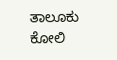ತಾಲೂಕು ಕೋಲಿ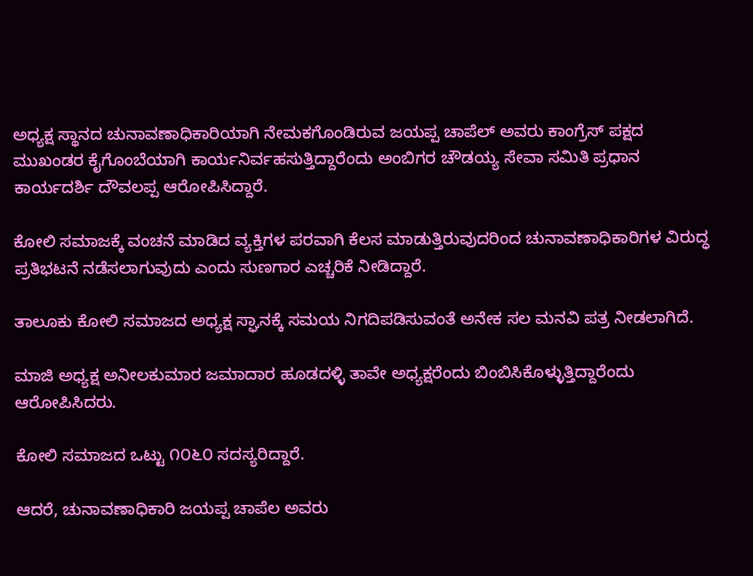ಅಧ್ಯಕ್ಷ ಸ್ಥಾನದ ಚುನಾವಣಾಧಿಕಾರಿಯಾಗಿ ನೇಮಕಗೊಂಡಿರುವ ಜಯಪ್ಪ ಚಾಪೆಲ್ ಅವರು ಕಾಂಗ್ರೆಸ್ ಪಕ್ಷದ ಮುಖಂಡರ ಕೈಗೊಂಬೆಯಾಗಿ ಕಾರ್ಯನಿರ್ವಹಸುತ್ತಿದ್ದಾರೆಂದು ಅಂಬಿಗರ ಚೌಡಯ್ಯ ಸೇವಾ ಸಮಿತಿ ಪ್ರಧಾನ ಕಾರ್ಯದರ್ಶಿ ದೌವಲಪ್ಪ ಆರೋಪಿಸಿದ್ದಾರೆ.

ಕೋಲಿ ಸಮಾಜಕ್ಕೆ ವಂಚನೆ ಮಾಡಿದ ವ್ಯಕ್ತಿಗಳ ಪರವಾಗಿ ಕೆಲಸ ಮಾಡುತ್ತಿರುವುದರಿಂದ ಚುನಾವಣಾಧಿಕಾರಿಗಳ ವಿರುದ್ಧ ಪ್ರತಿಭಟನೆ ನಡೆಸಲಾಗುವುದು ಎಂದು ಸುಣಗಾರ ಎಚ್ಚರಿಕೆ ನೀಡಿದ್ದಾರೆ.

ತಾಲೂಕು ಕೋಲಿ ಸಮಾಜದ ಅಧ್ಯಕ್ಷ ಸ್ಘಾನಕ್ಕೆ ಸಮಯ ನಿಗದಿಪಡಿಸುವಂತೆ ಅನೇಕ ಸಲ ಮನವಿ ಪತ್ರ ನೀಡಲಾಗಿದೆ.

ಮಾಜಿ ಅಧ್ಯಕ್ಷ ಅನೀಲಕುಮಾರ ಜಮಾದಾರ ಹೂಡದಳ್ಳಿ ತಾವೇ ಅಧ್ಯಕ್ಷರೆಂದು ಬಿಂಬಿಸಿಕೊಳ್ಳುತ್ತಿದ್ದಾರೆಂದು ಆರೋಪಿಸಿದರು.

ಕೋಲಿ ಸಮಾಜದ ಒಟ್ಟು ೧೦೬೦ ಸದಸ್ಯರಿದ್ದಾರೆ.

ಆದರೆ, ಚುನಾವಣಾಧಿಕಾರಿ ಜಯಪ್ಪ ಚಾಪೆಲ ಅವರು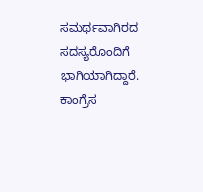ಸಮರ್ಥವಾಗಿರದ ಸದಸ್ಯರೊಂದಿಗೆ ಭಾಗಿಯಾಗಿದ್ದಾರೆ. ಕಾಂಗ್ರೆಸ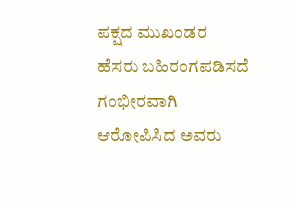ಪಕ್ಷದ ಮುಖಂಡರ ಹೆಸರು ಬಹಿರಂಗಪಡಿಸದೆ ಗಂಭೀರವಾಗಿ ಆರೋಪಿಸಿದ ಅವರು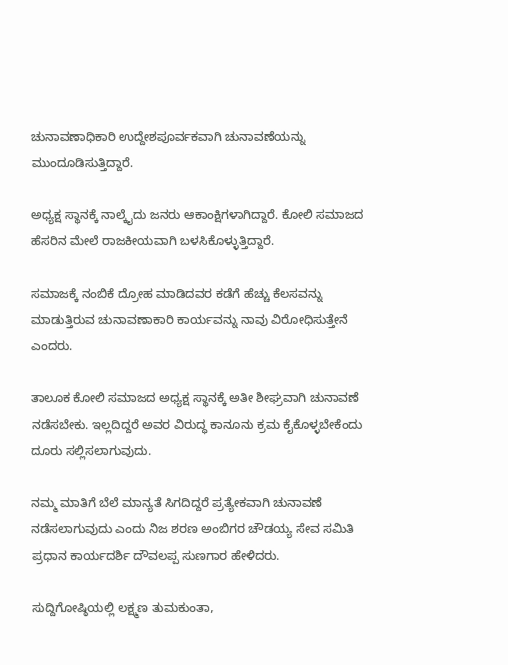ಚುನಾವಣಾಧಿಕಾರಿ ಉದ್ದೇಶಪೂರ್ವಕವಾಗಿ ಚುನಾವಣೆಯನ್ನು ಮುಂದೂಡಿಸುತ್ತಿದ್ದಾರೆ.

ಅಧ್ಯಕ್ಷ ಸ್ಥಾನಕ್ಕೆ ನಾಲ್ಕೈದು ಜನರು ಆಕಾಂಕ್ಷಿಗಳಾಗಿದ್ದಾರೆ. ಕೋಲಿ ಸಮಾಜದ ಹೆಸರಿನ ಮೇಲೆ ರಾಜಕೀಯವಾಗಿ ಬಳಸಿಕೊಳ್ಳುತ್ತಿದ್ದಾರೆ.

ಸಮಾಜಕ್ಕೆ ನಂಬಿಕೆ ದ್ರೋಹ ಮಾಡಿದವರ ಕಡೆಗೆ ಹೆಚ್ಚು ಕೆಲಸವನ್ನು ಮಾಡುತ್ತಿರುವ ಚುನಾವಣಾಕಾರಿ ಕಾರ್ಯವನ್ನು ನಾವು ವಿರೋಧಿಸುತ್ತೇನೆ ಎಂದರು.

ತಾಲೂಕ ಕೋಲಿ ಸಮಾಜದ ಅಧ್ಯಕ್ಷ ಸ್ಥಾನಕ್ಕೆ ಅತೀ ಶೀಘ್ರವಾಗಿ ಚುನಾವಣೆ ನಡೆಸಬೇಕು. ಇಲ್ಲದಿದ್ದರೆ ಅವರ ವಿರುದ್ಧ ಕಾನೂನು ಕ್ರಮ ಕೈಕೊಳ್ಳಬೇಕೆಂದು ದೂರು ಸಲ್ಲಿಸಲಾಗುವುದು.

ನಮ್ಮ ಮಾತಿಗೆ ಬೆಲೆ ಮಾನ್ಯತೆ ಸಿಗದಿದ್ದರೆ ಪ್ರತ್ಯೇಕವಾಗಿ ಚುನಾವಣೆ ನಡೆಸಲಾಗುವುದು ಎಂದು ನಿಜ ಶರಣ ಅಂಬಿಗರ ಚೌಡಯ್ಯ ಸೇವ ಸಮಿತಿ ಪ್ರಧಾನ ಕಾರ್ಯದರ್ಶಿ ದೌವಲಪ್ಪ ಸುಣಗಾರ ಹೇಳಿದರು.

ಸುದ್ದಿಗೋಷ್ಠಿಯಲ್ಲಿ ಲಕ್ಷ್ಮಣ ತುಮಕುಂತಾ,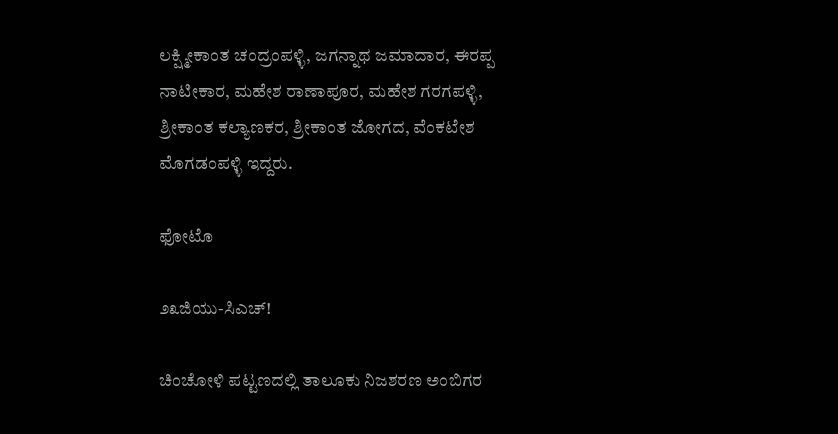ಲಕ್ಷ್ಮೀಕಾಂತ ಚಂದ್ರಂಪಳ್ಳಿ, ಜಗನ್ನಾಥ ಜಮಾದಾರ, ಈರಪ್ಪ ನಾಟೀಕಾರ, ಮಹೇಶ ರಾಣಾಪೂರ, ಮಹೇಶ ಗರಗಪಳ್ಳಿ, ಶ್ರೀಕಾಂತ ಕಲ್ಯಾಣಕರ, ಶ್ರೀಕಾಂತ ಜೋಗದ, ವೆಂಕಟೇಶ ಮೊಗಡಂಪಳ್ಳಿ ಇದ್ದರು.

ಫೋಟೊ

೨೩ಜಿಯು-ಸಿಎಚ್!

ಚಿಂಚೋಳಿ ಪಟ್ಟಣದಲ್ಲಿ ತಾಲೂಕು ನಿಜಶರಣ ಅಂಬಿಗರ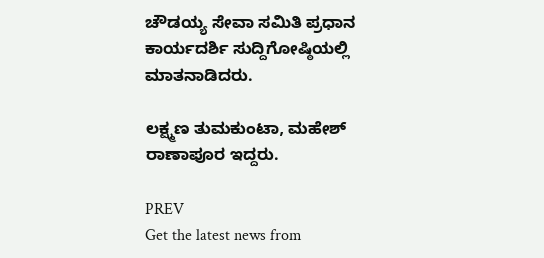ಚೌಡಯ್ಯ ಸೇವಾ ಸಮಿತಿ ಪ್ರಧಾನ ಕಾರ್ಯದರ್ಶಿ ಸುದ್ದಿಗೋಷ್ಠಿಯಲ್ಲಿ ಮಾತನಾಡಿದರು.

ಲಕ್ಷ್ಮಣ ತುಮಕುಂಟಾ, ಮಹೇಶ್‌ ರಾಣಾಪೂರ ಇದ್ದರು.

PREV
Get the latest news from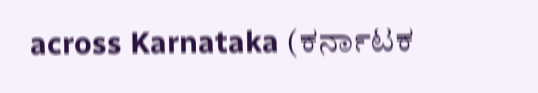across Karnataka (ಕರ್ನಾಟಕ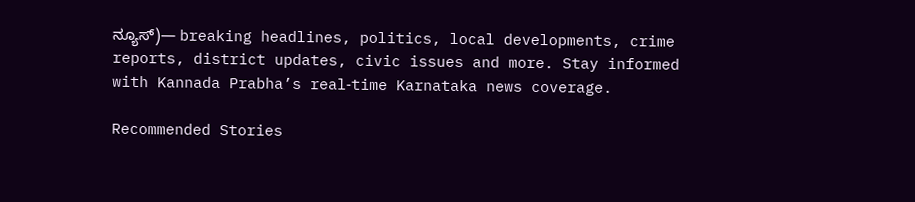ನ್ಯೂಸ್)— breaking headlines, politics, local developments, crime reports, district updates, civic issues and more. Stay informed with Kannada Prabha’s real‑time Karnataka news coverage.

Recommended Stories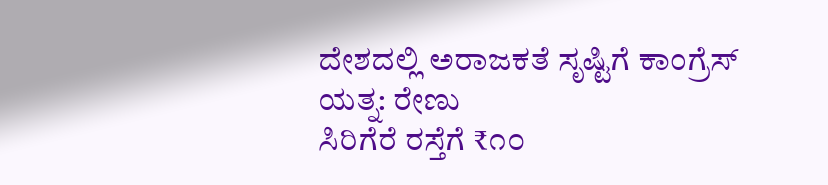ದೇಶದಲ್ಲಿ ಅರಾಜಕತೆ ಸೃಷ್ಟಿಗೆ ಕಾಂಗ್ರೆಸ್ ಯತ್ನ: ರೇಣು
ಸಿರಿಗೆರೆ ರಸ್ತೆಗೆ ₹೧೦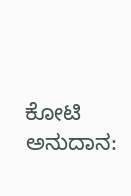ಕೋಟಿ ಅನುದಾನ: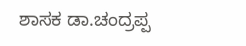ಶಾಸಕ ಡಾ.ಚಂದ್ರಪ್ಪ